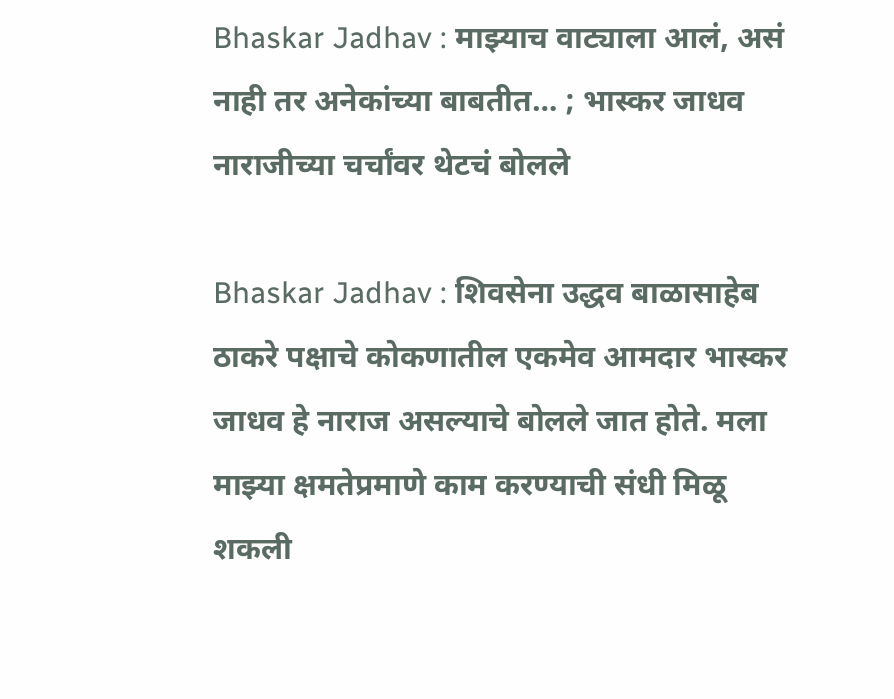Bhaskar Jadhav : माझ्याच वाट्याला आलं, असं नाही तर अनेकांच्या बाबतीत… ; भास्कर जाधव नाराजीच्या चर्चांवर थेटचं बोलले

Bhaskar Jadhav : शिवसेना उद्धव बाळासाहेब ठाकरे पक्षाचे कोकणातील एकमेव आमदार भास्कर जाधव हे नाराज असल्याचे बोलले जात होते. मला माझ्या क्षमतेप्रमाणे काम करण्याची संधी मिळू शकली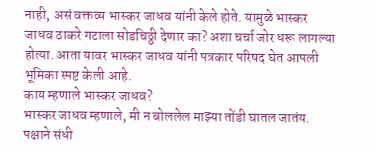नाही, असं वक्तव्य भास्कर जाधव यांनी केले होते. यामुळे भास्कर जाधव ठाकरे गटाला सोडचिठ्ठी देणार का? अशा चर्चा जोर धरू लागल्या होत्या. आता यावर भास्कर जाधव यांनी पत्रकार परिषद घेत आपली भूमिका स्पष्ट केली आहे.
काय म्हणाले भास्कर जाधव?
भास्कर जाधव म्हणाले, मी न बोललेल माझ्या तोंडी घातल जातंय. पक्षाने संधी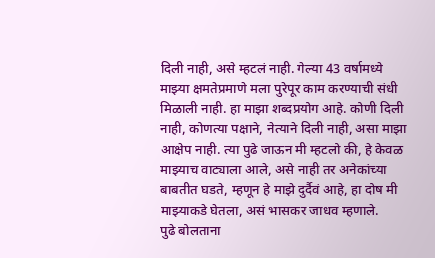दिली नाही, असे म्हटलं नाही. गेल्या 43 वर्षामध्ये माझ्या क्षमतेप्रमाणे मला पुरेपूर काम करण्याची संधी मिळाली नाही. हा माझा शब्दप्रयोग आहे. कोणी दिली नाही, कोणत्या पक्षाने, नेत्याने दिली नाही, असा माझा आक्षेप नाही. त्या पुढे जाऊन मी म्हटलो की, हे केवळ माझ्याच वाट्याला आले, असे नाही तर अनेकांच्या बाबतीत घडते, म्हणून हे माझे दुर्दैवं आहे, हा दोष मी माझ्याकडे घेतला, असं भासकर जाधव म्हणाले.
पुढे बोलताना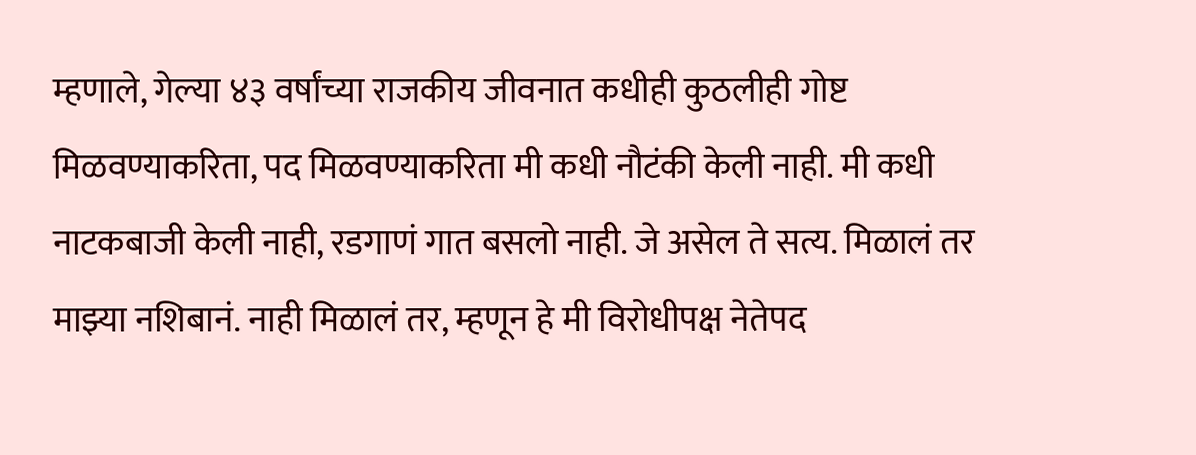म्हणाले, गेल्या ४३ वर्षांच्या राजकीय जीवनात कधीही कुठलीही गोष्ट मिळवण्याकरिता, पद मिळवण्याकरिता मी कधी नौटंकी केली नाही. मी कधी नाटकबाजी केली नाही, रडगाणं गात बसलो नाही. जे असेल ते सत्य. मिळालं तर माझ्या नशिबानं. नाही मिळालं तर, म्हणून हे मी विरोधीपक्ष नेतेपद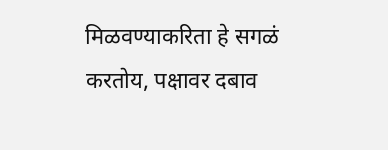मिळवण्याकरिता हे सगळं करतोय, पक्षावर दबाव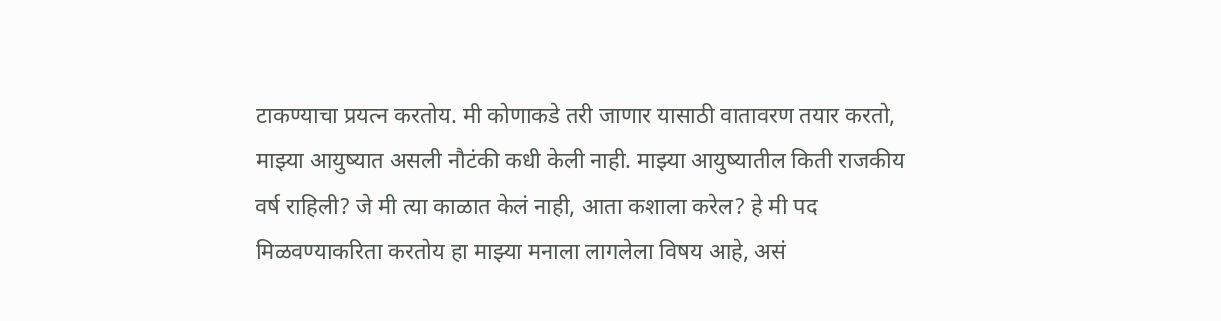टाकण्याचा प्रयत्न करतोय. मी कोणाकडे तरी जाणार यासाठी वातावरण तयार करतो, माझ्या आयुष्यात असली नौटंकी कधी केली नाही. माझ्या आयुष्यातील किती राजकीय वर्ष राहिली? जे मी त्या काळात केलं नाही, आता कशाला करेल? हे मी पद मिळवण्याकरिता करतोय हा माझ्या मनाला लागलेला विषय आहे, असं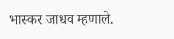भास्कर जाधव म्हणाले.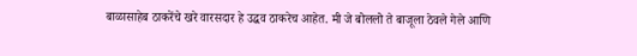बाळासाहेब ठाकरेंचे खरे वारसदार हे उद्धव ठाकरेच आहेत. मी जे बोललो ते बाजूला ठेवले गेले आणि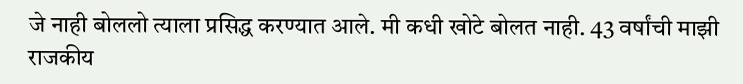जे नाही बोललो त्याला प्रसिद्ध करण्यात आले. मी कधी खोटे बोलत नाही. 43 वर्षांची माझी राजकीय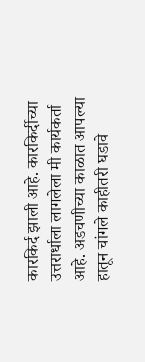कारकिर्द झाली आहे. कारकिर्दीच्या उत्तरार्धाला लागलेला मी कार्यकर्ता आहे. अडचणीच्या काळात आपल्या हातून चांगले काहीतरी घडावे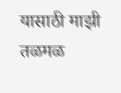यासाठी माझी तळमळ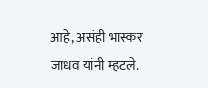आहे, असंही भास्कर जाधव यांनी म्हटले.